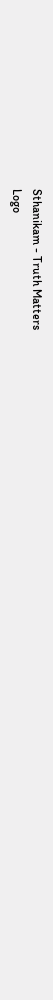Sthanikam - Truth Matters
Logo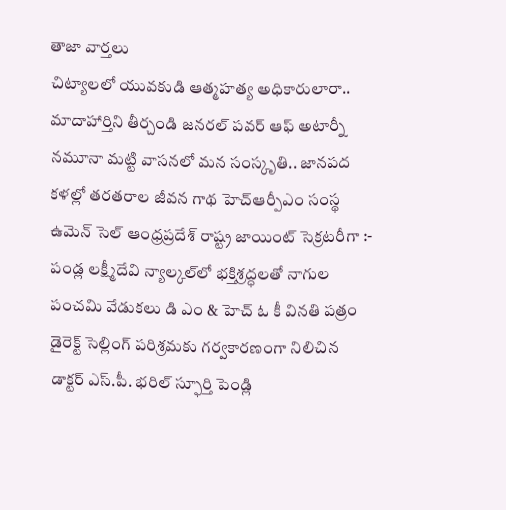తాజా వార్తలు
చిట్యాలలో యువకుడి ఆత్మహత్య అధికారులారా.. మాదాహార్తిని తీర్చండి జనరల్ పవర్ ఆఫ్ అటార్నీ నమూనా మట్టి వాసనలో మన సంస్కృతి.. జానపద కళల్లో తరతరాల జీవన గాథ హెచ్ఆర్పీఎం సంస్థ ఉమెన్ సెల్ ఆంధ్రప్రదేశ్ రాష్ట్ర జాయింట్ సెక్రటరీగా :- పండ్ల లక్ష్మీదేవి న్యాల్కల్‌లో భక్తిశ్రద్ధలతో నాగుల పంచమి వేడుకలు డి ఎం & హెచ్ ఓ కీ వినతి పత్రం డైరెక్ట్ సెల్లింగ్ పరిశ్రమకు గర్వకారణంగా నిలిచిన డాక్టర్ ఎస్.పీ. భరిల్ స్ఫూర్తి పెండ్లి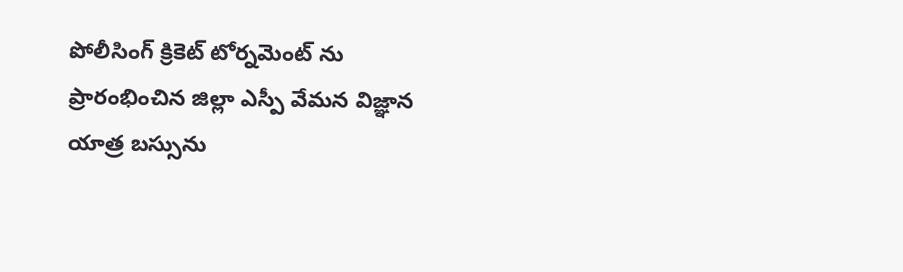పోలీసింగ్ క్రికెట్ టోర్నమెంట్ ను ప్రారంభించిన జిల్లా ఎస్పీ వేమన విజ్ఞాన యాత్ర బస్సును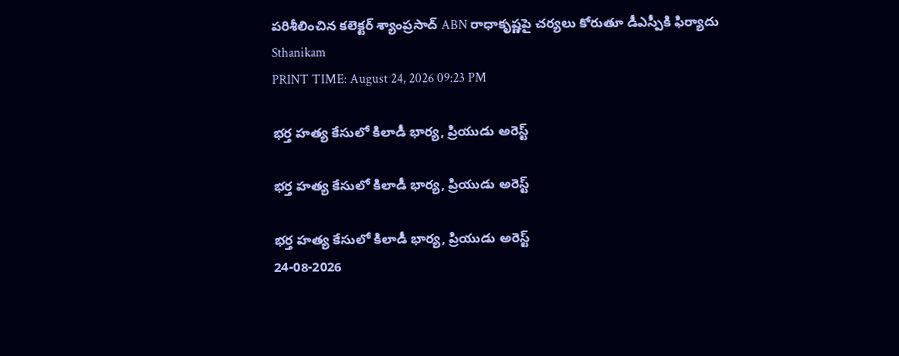పరిశీలించిన కలెక్టర్ శ్యాంప్రసాద్ ABN రాధాకృష్ణపై చర్యలు కోరుతూ డీఎస్పీకి ఫిర్యాదు
Sthanikam
PRINT TIME: August 24, 2026 09:23 PM

భర్త హత్య కేసులో కిలాడీ భార్య, ప్రియుడు అరెస్ట్

భర్త హత్య కేసులో కిలాడీ భార్య, ప్రియుడు అరెస్ట్

భర్త హత్య కేసులో కిలాడీ భార్య, ప్రియుడు అరెస్ట్
24-08-2026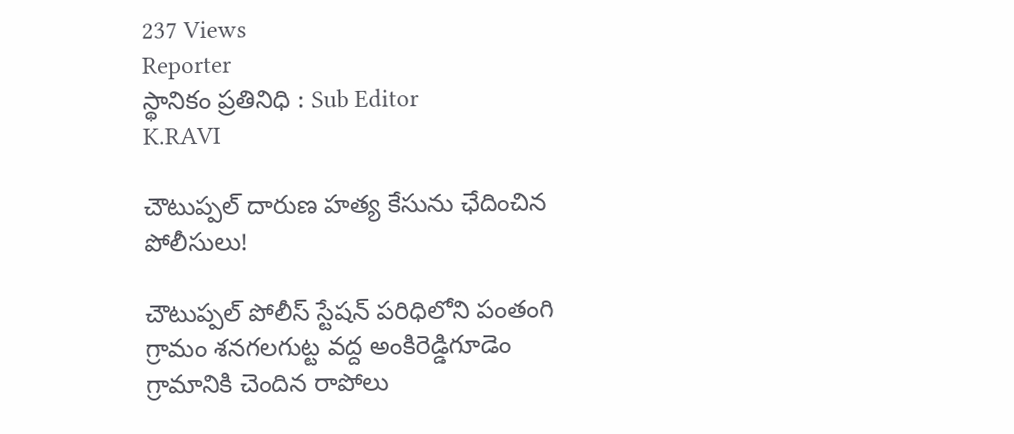237 Views
Reporter
స్థానికం ప్రతినిధి : Sub Editor
K.RAVI

చౌటుప్పల్ దారుణ హత్య కేసును ఛేదించిన పోలీసులు!

చౌటుప్పల్ పోలీస్ స్టేషన్ పరిధిలోని పంతంగి గ్రామం శనగలగుట్ట వద్ద అంకిరెడ్డిగూడెం గ్రామానికి చెందిన రాపోలు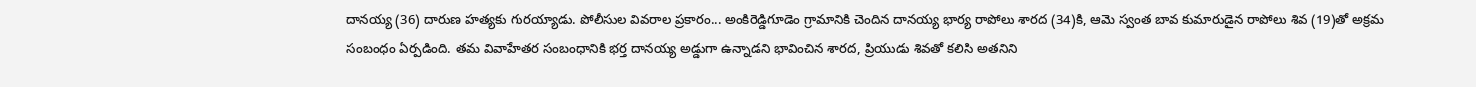దానయ్య (36) దారుణ హత్యకు గురయ్యాడు. పోలీసుల వివరాల ప్రకారం... అంకిరెడ్డిగూడెం గ్రామానికి చెందిన దానయ్య భార్య రాపోలు శారద (34)కి, ఆమె స్వంత బావ కుమారుడైన రాపోలు శివ (19)తో అక్రమ సంబంధం ఏర్పడింది. తమ వివాహేతర సంబంధానికి భర్త దానయ్య అడ్డుగా ఉన్నాడని భావించిన శారద, ప్రియుడు శివతో కలిసి అతనిని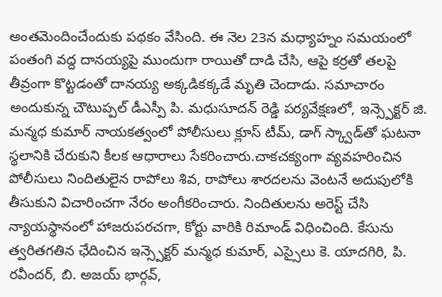అంతమెందించేందుకు పథకం వేసింది. ఈ నెల 23న మధ్యాహ్నం సమయంలో పంతంగి వద్ద దానయ్యపై ముందుగా రాయితో దాడి చేసి, ఆపై కర్రతో తలపై తీవ్రంగా కొట్టడంతో దానయ్య అక్కడికక్కడే మృతి చెందాడు. సమాచారం అందుకున్న చౌటుప్పల్ డీఎస్పీ పి. మధుసూదన్ రెడ్డి పర్యవేక్షణలో, ఇన్స్పెక్టర్ జి. మన్మధ కుమార్ నాయకత్వంలో పోలీసులు క్లూస్ టీమ్, డాగ్ స్క్వాడ్‌తో ఘటనా స్థలానికి చేరుకుని కీలక ఆధారాలు సేకరించారు.చాకచక్యంగా వ్యవహరించిన పోలీసులు నిందితులైన రాపోలు శివ, రాపోలు శారదలను వెంటనే అదుపులోకి తీసుకుని విచారించగా నేరం అంగీకరించారు. నిందితులను అరెస్ట్ చేసి న్యాయస్థానంలో హాజరుపరచగా, కోర్టు వారికి రిమాండ్ విధించింది. కేసును త్వరితగతిన ఛేదించిన ఇన్స్పెక్టర్ మన్మధ కుమార్, ఎస్సైలు కె. యాదగిరి, పి. రవీందర్, బి. అజయ్ భార్గవ్,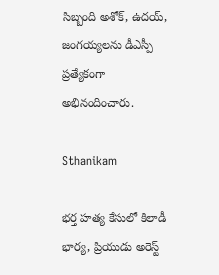సిబ్బంది అశోక్, ఉదయ్, జంగయ్యలను డీఎస్పీ ప్రత్యేకంగా అభినందించారు.

Sthanikam

భర్త హత్య కేసులో కిలాడీ భార్య, ప్రియుడు అరెస్ట్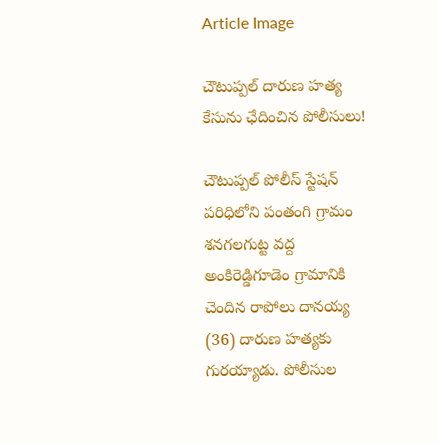Article Image

చౌటుప్పల్ దారుణ హత్య కేసును ఛేదించిన పోలీసులు!

చౌటుప్పల్ పోలీస్ స్టేషన్ పరిధిలోని పంతంగి గ్రామం శనగలగుట్ట వద్ద అంకిరెడ్డిగూడెం గ్రామానికి చెందిన రాపోలు దానయ్య (36) దారుణ హత్యకు గురయ్యాడు. పోలీసుల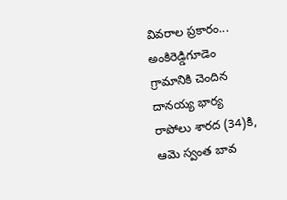వివరాల ప్రకారం... అంకిరెడ్డిగూడెం గ్రామానికి చెందిన దానయ్య భార్య రాపోలు శారద (34)కి, ఆమె స్వంత బావ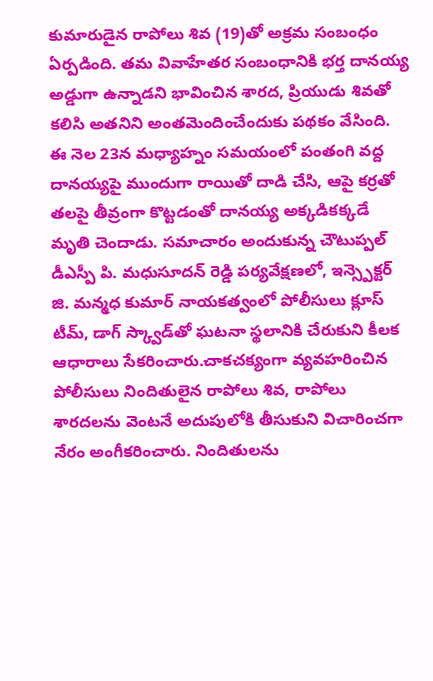కుమారుడైన రాపోలు శివ (19)తో అక్రమ సంబంధం ఏర్పడింది. తమ వివాహేతర సంబంధానికి భర్త దానయ్య అడ్డుగా ఉన్నాడని భావించిన శారద, ప్రియుడు శివతో కలిసి అతనిని అంతమెందించేందుకు పథకం వేసింది. ఈ నెల 23న మధ్యాహ్నం సమయంలో పంతంగి వద్ద దానయ్యపై ముందుగా రాయితో దాడి చేసి, ఆపై కర్రతో తలపై తీవ్రంగా కొట్టడంతో దానయ్య అక్కడికక్కడే మృతి చెందాడు. సమాచారం అందుకున్న చౌటుప్పల్ డీఎస్పీ పి. మధుసూదన్ రెడ్డి పర్యవేక్షణలో, ఇన్స్పెక్టర్ జి. మన్మధ కుమార్ నాయకత్వంలో పోలీసులు క్లూస్ టీమ్, డాగ్ స్క్వాడ్‌తో ఘటనా స్థలానికి చేరుకుని కీలక ఆధారాలు సేకరించారు.చాకచక్యంగా వ్యవహరించిన పోలీసులు నిందితులైన రాపోలు శివ, రాపోలు శారదలను వెంటనే అదుపులోకి తీసుకుని విచారించగా నేరం అంగీకరించారు. నిందితులను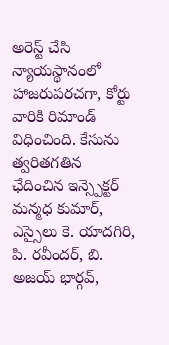అరెస్ట్ చేసి న్యాయస్థానంలో హాజరుపరచగా, కోర్టు వారికి రిమాండ్ విధించింది. కేసును త్వరితగతిన ఛేదించిన ఇన్స్పెక్టర్ మన్మధ కుమార్, ఎస్సైలు కె. యాదగిరి, పి. రవీందర్, బి. అజయ్ భార్గవ్,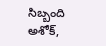సిబ్బంది అశోక్,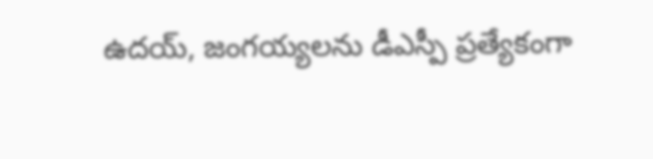ఉదయ్, జంగయ్యలను డీఎస్పీ ప్రత్యేకంగా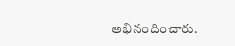అభినందించారు.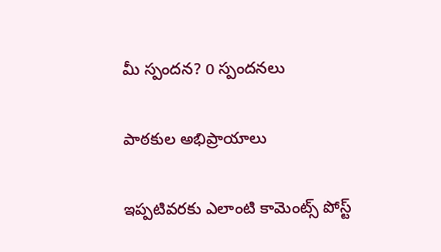మీ స్పందన? 0 స్పందనలు

పాఠకుల అభిప్రాయాలు

ఇప్పటివరకు ఎలాంటి కామెంట్స్ పోస్ట్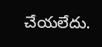చేయలేదు.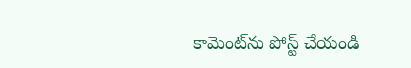కామెంట్‌ను పోస్ట్ చేయండి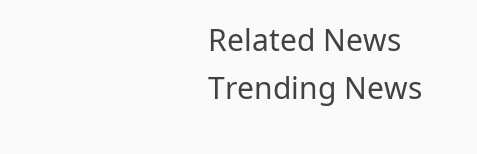Related News
Trending News